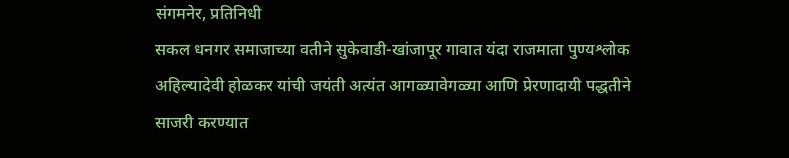संगमनेर, प्रतिनिधी
सकल धनगर समाजाच्या वतीने सुकेवाडी-खांजापूर गावात यंदा राजमाता पुण्यश्लोक अहिल्यादेवी होळकर यांची जयंती अत्यंत आगळ्यावेगळ्या आणि प्रेरणादायी पद्धतीने साजरी करण्यात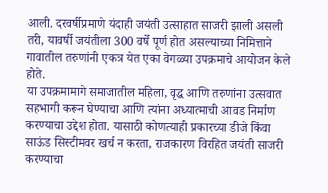आली. दरवर्षीप्रमाणे यंदाही जयंती उत्साहात साजरी झाली असली तरी, यावर्षी जयंतीला 300 वर्षे पूर्ण होत असल्याच्या निमित्ताने गावातील तरुणांनी एकत्र येत एका वेगळ्या उपक्रमाचे आयोजन केले होते.
या उपक्रमामागे समाजातील महिला, वृद्ध आणि तरुणांना उत्सवात सहभागी करून घेण्याचा आणि त्यांना अध्यात्माची आवड निर्माण करण्याचा उद्देश होता. यासाठी कोणत्याही प्रकारच्या डीजे किंवा साऊंड सिस्टीमवर खर्च न करता, राजकारण विरहित जयंती साजरी करण्याचा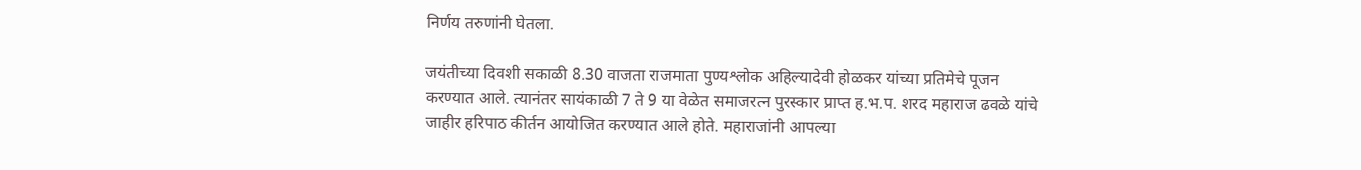निर्णय तरुणांनी घेतला.

जयंतीच्या दिवशी सकाळी 8.30 वाजता राजमाता पुण्यश्लोक अहिल्यादेवी होळकर यांच्या प्रतिमेचे पूजन करण्यात आले. त्यानंतर सायंकाळी 7 ते 9 या वेळेत समाजरत्न पुरस्कार प्राप्त ह.भ.प. शरद महाराज ढवळे यांचे जाहीर हरिपाठ कीर्तन आयोजित करण्यात आले होते. महाराजांनी आपल्या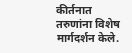कीर्तनात तरुणांना विशेष मार्गदर्शन केले.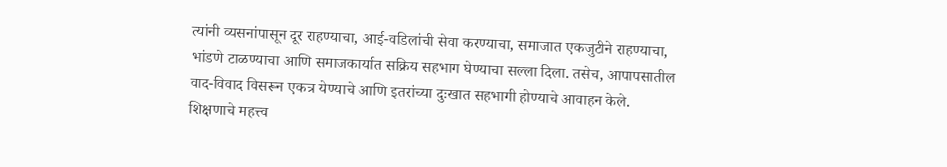त्यांनी व्यसनांपासून दूर राहण्याचा, आई-वडिलांची सेवा करण्याचा, समाजात एकजुटीने राहण्याचा, भांडणे टाळण्याचा आणि समाजकार्यात सक्रिय सहभाग घेण्याचा सल्ला दिला. तसेच, आपापसातील वाद-विवाद विसरून एकत्र येण्याचे आणि इतरांच्या दुःखात सहभागी होण्याचे आवाहन केले. शिक्षणाचे महत्त्व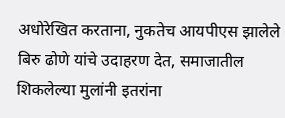अधोरेखित करताना, नुकतेच आयपीएस झालेले बिरु ढोणे यांचे उदाहरण देत, समाजातील शिकलेल्या मुलांनी इतरांना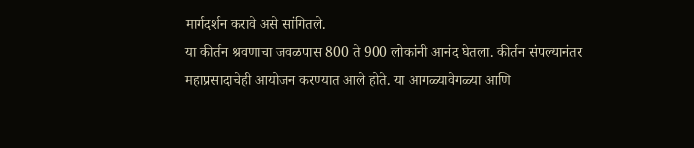मार्गदर्शन करावे असे सांगितले.
या कीर्तन श्रवणाचा जवळपास 800 ते 900 लोकांनी आनंद घेतला. कीर्तन संपल्यानंतर महाप्रसादाचेही आयोजन करण्यात आले होते. या आगळ्यावेगळ्या आणि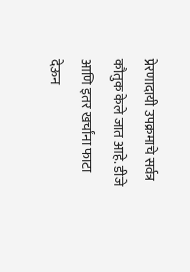प्रेरणादायी उपक्रमाचे सर्वत्र कौतुक केले जात आहे. डीजे आणि इतर खर्चांना फाटा देऊन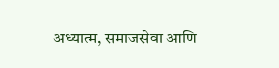अध्यात्म, समाजसेवा आणि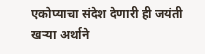एकोप्याचा संदेश देणारी ही जयंती खऱ्या अर्थाने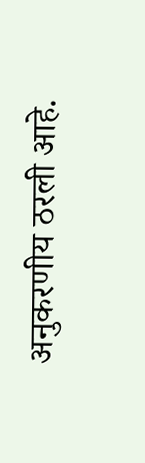अनुकरणीय ठरली आहे.